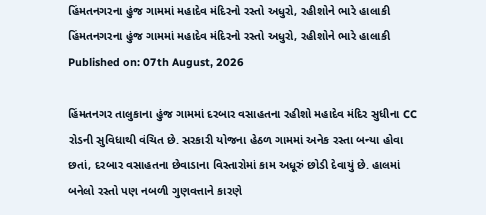હિંમતનગરના હુંજ ગામમાં મહાદેવ મંદિરનો રસ્તો અધુરો, રહીશોને ભારે હાલાકી
હિંમતનગરના હુંજ ગામમાં મહાદેવ મંદિરનો રસ્તો અધુરો, રહીશોને ભારે હાલાકી
Published on: 07th August, 2026

હિંમતનગર તાલુકાના હુંજ ગામમાં દરબાર વસાહતના રહીશો મહાદેવ મંદિર સુધીના CC રોડની સુવિધાથી વંચિત છે. સરકારી યોજના હેઠળ ગામમાં અનેક રસ્તા બન્યા હોવા છતાં, દરબાર વસાહતના છેવાડાના વિસ્તારોમાં કામ અધૂરું છોડી દેવાયું છે. હાલમાં બનેલો રસ્તો પણ નબળી ગુણવત્તાને કારણે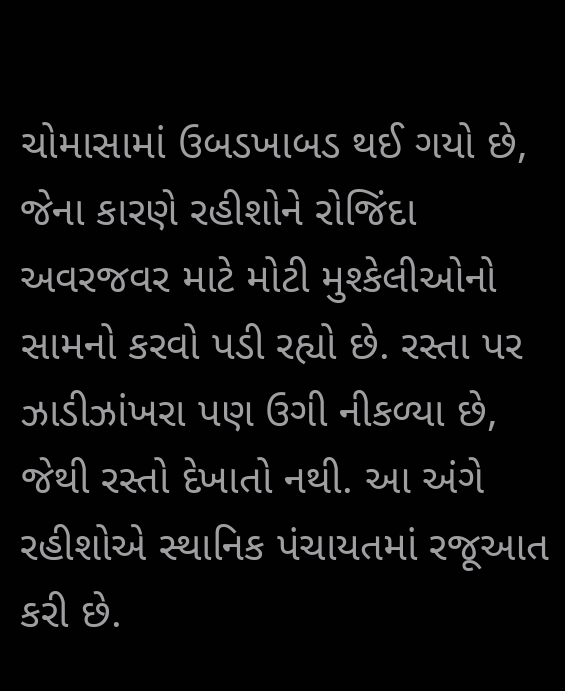ચોમાસામાં ઉબડખાબડ થઈ ગયો છે, જેના કારણે રહીશોને રોજિંદા અવરજવર માટે મોટી મુશ્કેલીઓનો સામનો કરવો પડી રહ્યો છે. રસ્તા પર ઝાડીઝાંખરા પણ ઉગી નીકળ્યા છે, જેથી રસ્તો દેખાતો નથી. આ અંગે રહીશોએ સ્થાનિક પંચાયતમાં રજૂઆત કરી છે.